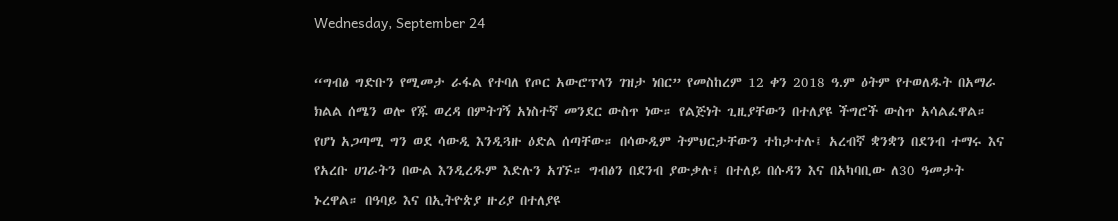Wednesday, September 24

“ግብፅ ግድቡን የሚመታ ራፋል የተባለ የጦር አውሮፕላን ገዝታ ነበር” የመስከረም 12 ቀን 2018 ዓ.ም ዕትም የተወለዱት በአማራ ክልል ሰሜን ወሎ የጁ ወረዳ በምትገኝ አነስተኛ መንደር ውስጥ ነው። የልጅነት ጊዚያቸውን በተለያዩ ችግሮች ውስጥ አሳልፈዋል። የሆነ አጋጣሚ ግን ወደ ሳውዲ እንዲጓዙ ዕድል ሰጣቸው። በሳውዲም ትምህርታቸውን ተከታተሉ፤ አረብኛ ቋንቋን በደንብ ተማሩ እና የአረቡ ሀገራትን በውል እንዲረዱም እድሉን አገኙ። ግብፅን በደንብ ያውቃሉ፤ በተለይ በሱዳን እና በአካባቢው ለ30 ዓመታት ኑረዋል። በዓባይ እና በኢትዮጵያ ዙሪያ በተለያዩ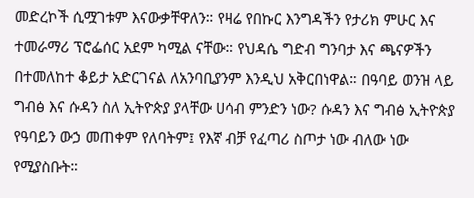መድረኮች ሲሟገቱም እናውቃቸዋለን። የዛሬ የበኩር እንግዳችን የታሪክ ምሁር እና ተመራማሪ ፕሮፌሰር አደም ካሚል ናቸው። የህዳሴ ግድብ ግንባታ እና ጫናዎችን በተመለከተ ቆይታ አድርገናል ለአንባቢያንም እንዲህ አቅርበነዋል። በዓባይ ወንዝ ላይ ግብፅ እና ሱዳን ስለ ኢትዮጵያ ያላቸው ሀሳብ ምንድን ነው? ሱዳን እና ግብፅ ኢትዮጵያ የዓባይን ውኃ መጠቀም የለባትም፤ የእኛ ብቻ የፈጣሪ ስጦታ ነው ብለው ነው የሚያስቡት።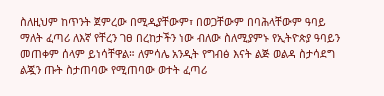ስለዚህም ከጥንት ጀምረው በሚዲያቸውም፣ በወጋቸውም በባሕላቸውም ዓባይ ማለት ፈጣሪ ለእኛ የቸረን ገፀ በረከታችን ነው ብለው ስለሚያምኑ የኢትዮጵያ ዓባይን መጠቀም ሰላም ይነሳቸዋል። ለምሳሌ አንዲት የግብፅ እናት ልጅ ወልዳ ስታሳደግ ልጇን ጡት ስታጠባው የሚጠባው ወተት ፈጣሪ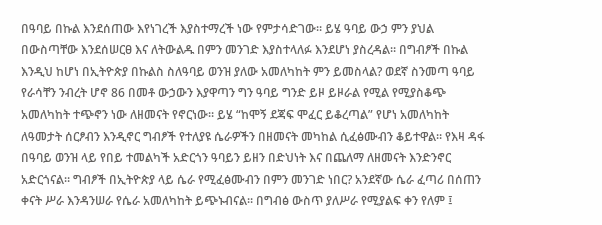በዓባይ በኩል እንደሰጠው እየነገረች እያስተማረች ነው የምታሳድገው። ይሄ ዓባይ ውኃ ምን ያህል በውስጣቸው እንደሰሠርፀ እና ለትውልዱ በምን መንገድ እያስተላለፉ እንደሆነ ያስረዳል። በግብፆች በኩል እንዲህ ከሆነ በኢትዮጵያ በኩልስ ስለዓባይ ወንዝ ያለው አመለካከት ምን ይመስላል? ወደኛ ስንመጣ ዓባይ የራሳቸን ንብረት ሆኖ 86 በመቶ ውኃውን እያዋጣን ግን ዓባይ ግንድ ይዞ ይዞራል የሚል የሚያስቆጭ አመለካከት ተጭኖን ነው ለዘመናት የኖርነው። ይሄ “ከሞኝ ደጃፍ ሞፈር ይቆረጣል” የሆነ አመለካከት ለዓመታት ሰርፆብን እንዲኖር ግብፆች የተለያዩ ሴራዎችን በዘመናት መካከል ሲፈፅሙብን ቆይተዋል። የእዛ ዳፋ በዓባይ ወንዝ ላይ የበይ ተመልካች አድርጎን ዓባይን ይዘን በድህነት እና በጨለማ ለዘመናት እንድንኖር አድርጎናል። ግብፆች በኢትዮጵያ ላይ ሴራ የሚፈፅሙብን በምን መንገድ ነበር? አንደኛው ሴራ ፈጣሪ በሰጠን ቀናት ሥራ እንዳንሠራ የሴራ አመለካከት ይጭኑብናል። በግብፅ ውስጥ ያለሥራ የሚያልፍ ቀን የለም ፤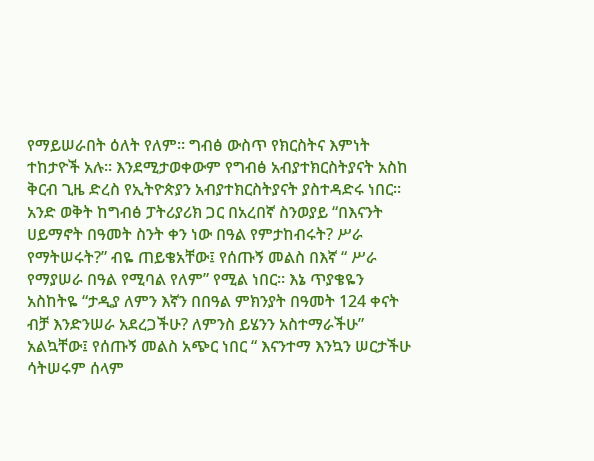የማይሠራበት ዕለት የለም። ግብፅ ውስጥ የክርስትና እምነት ተከታዮች አሉ። እንደሚታወቀውም የግብፅ አብያተክርስትያናት አስከ ቅርብ ጊዜ ድረስ የኢትዮጵያን አብያተክርስትያናት ያስተዳድሩ ነበር። አንድ ወቅት ከግብፅ ፓትሪያሪክ ጋር በአረበኛ ስንወያይ “በእናንት ሀይማኖት በዓመት ስንት ቀን ነው በዓል የምታከብሩት? ሥራ የማትሠሩት?” ብዬ ጠይቄአቸው፤ የሰጡኝ መልስ በእኛ “ ሥራ የማያሠራ በዓል የሚባል የለም” የሚል ነበር። እኔ ጥያቄዬን አስከትዬ “ታዲያ ለምን እኛን በበዓል ምክንያት በዓመት 124 ቀናት ብቻ እንድንሠራ አደረጋችሁ? ለምንስ ይሄንን አስተማራችሁ” አልኳቸው፤ የሰጡኝ መልስ አጭር ነበር “ እናንተማ እንኳን ሠርታችሁ ሳትሠሩም ሰላም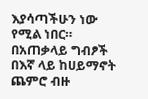እያሳጣችሁን ነው የሚል ነበር። በአጠቃላይ ግብፆች በእኛ ላይ ከሀይማኖት ጨምሮ ብዙ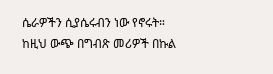ሴራዎችን ሲያሴሩብን ነው የኖሩት። ከዚህ ውጭ በግብጽ መሪዎች በኩል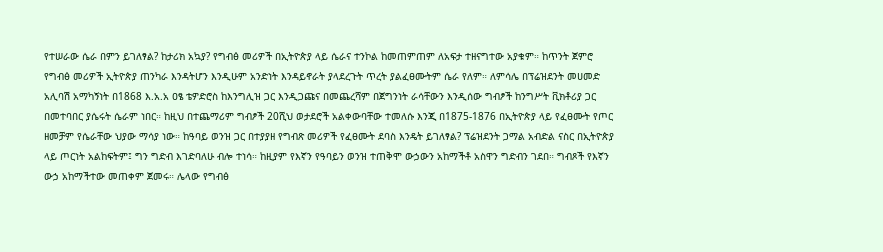የተሠራው ሴራ በምን ይገለፃል? ከታሪክ አኳያ? የግብፅ መሪዎች በኢትዮጵያ ላይ ሴራና ተንኮል ከመጠምጠም ለአፍታ ተዘናግተው አያቁም። ከጥንት ጀምሮ የግብፅ መሪዎች ኢትዮጵያ ጠንካራ እንዳትሆን እንዲሁም አንድነት እንዳይኖራት ያላደረጉት ጥረት ያልፈፀሙትም ሴራ የለም። ለምሳሌ በፕሬዝደንት መሀመድ አሊባሽ አማካኝነት በ1868 እ.አ.አ ዐፄ ቴዎድሮስ ከእንግሊዝ ጋር እንዲጋጩና በመጨረሻም በጀግንነት ራሳቸውን እንዲሰው ግብፆች ከንግሥት ቪክቶሪያ ጋር በመተባበር ያሴሩት ሴራም ነበር። ከዚህ በተጨማሪም ግብፆች 20ሺህ ወታደሮች አልቀውባቸው ተመለሱ እንጂ በ1875-1876 በኢትዮጵያ ላይ የፈፀሙት የጦር ዘመቻም የሴራቸው ህያው ማሳያ ነው። ከዓባይ ወንዝ ጋር በተያያዘ የግብጽ መሪዎች የፈፀሙት ደባስ እንዴት ይገለፃል? ፕሬዝደንት ጋማል አብድል ናስር በኢትዮጵያ ላይ ጦርነት አልከፍትም፤ ግን ግድብ እገድባለሁ ብሎ ተነሳ። ከዚያም የእኛን የዓባይን ወንዝ ተጠቅሞ ውኃውን አከማችቶ አስዋን ግድብን ገደበ። ግብጾች የእኛን ውኃ አከማችተው መጠቀም ጀመሩ። ሌላው የግብፅ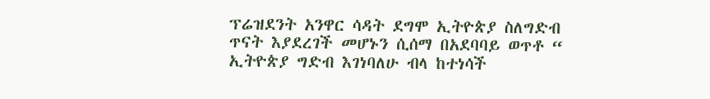ፕሬዝደንት አንዋር ሳዳት ደግሞ ኢትዮጵያ ስለግድብ ጥናት እያደረገች መሆኑን ሲሰማ በአደባባይ ወጥቶ “ ኢትዮጵያ ግድብ እገነባለሁ ብላ ከተነሳች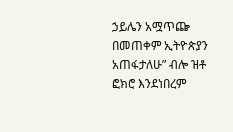ኃይሌን አሟጥጬ በመጠቀም ኢትዮጵያን አጠፋታለሁ” ብሎ ዝቶ ፎክሮ እንደነበረም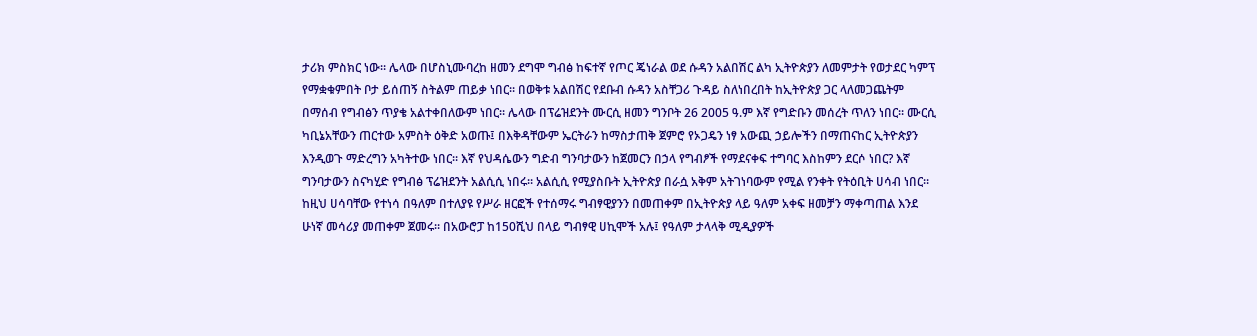ታሪክ ምስክር ነው። ሌላው በሆስኒሙባረከ ዘመን ደግሞ ግብፅ ከፍተኛ የጦር ጄነራል ወደ ሱዳን አልበሽር ልካ ኢትዮጵያን ለመምታት የወታደር ካምፕ የማቋቁምበት ቦታ ይሰጠኝ ስትልም ጠይቃ ነበር። በወቅቱ አልበሽር የደቡብ ሱዳን አስቸጋሪ ጉዳይ ስለነበረበት ከኢትዮጵያ ጋር ላለመጋጨትም በማሰብ የግብፅን ጥያቄ አልተቀበለውም ነበር። ሌላው በፕሬዝደንት ሙርሲ ዘመን ግንቦት 26 2005 ዓ.ም እኛ የግድቡን መሰረት ጥለን ነበር። ሙርሲ ካቢኔአቸውን ጠርተው አምስት ዕቅድ አወጡ፤ በእቅዳቸውም ኤርትራን ከማስታጠቅ ጀምሮ የኦጋዴን ነፃ አውጪ ኃይሎችን በማጠናከር ኢትዮጵያን እንዲወጉ ማድረግን አካትተው ነበር። እኛ የህዳሴውን ግድብ ግንባታውን ከጀመርን በኃላ የግብፆች የማደናቀፍ ተግባር እስከምን ደርሶ ነበር? እኛ ግንባታውን ስናካሂድ የግብፅ ፕሬዝደንት አልሲሲ ነበሩ። አልሲሲ የሚያስቡት ኢትዮጵያ በራሷ አቅም አትገነባውም የሚል የንቀት የትዕቢት ሀሳብ ነበር። ከዚህ ሀሳባቸው የተነሳ በዓለም በተለያዩ የሥራ ዘርፎች የተሰማሩ ግብፃዊያንን በመጠቀም በኢትዮጵያ ላይ ዓለም አቀፍ ዘመቻን ማቀጣጠል እንደ ሁነኛ መሳሪያ መጠቀም ጀመሩ። በአውሮፓ ከ150ሺህ በላይ ግብፃዊ ሀኪሞች አሉ፤ የዓለም ታላላቅ ሚዲያዎች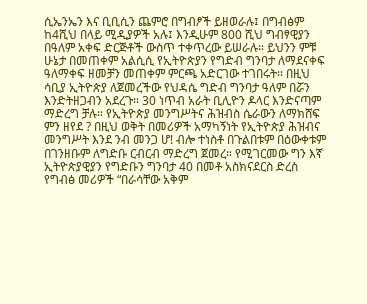ሲኤንኤን እና ቢቢሲን ጨምሮ በግብፆች ይዘወራሉ፤ በግብፅም ከ4ሺህ በላይ ሚዲያዎች አሉ፤ እንዲሁም 800 ሺህ ግብፃዊያን በዓለም አቀፍ ድርጅቶች ውስጥ ተቀጥረው ይሠራሉ። ይህንን ምቹ ሁኔታ በመጠቀም አልሲሲ የኢትዮጵያን የግድብ ግንባታ ለማደናቀፍ ዓለማቀፍ ዘመቻን መጠቀም ምርጫ አድርገው ተገበሩት። በዚህ ሳቢያ ኢትዮጵያ ለጀመረችው የህዳሴ ግድብ ግንባታ ዓለም በሯን እንድትዘጋብን አደረጉ። 30 ነጥብ አራት ቢሊዮን ዶላር እንድናጣም ማድረግ ቻሉ። የኢትዮጵያ መንግሥትና ሕዝብስ ሴራውን ለማክሸፍ ምን ዘየደ ? በዚህ ወቅት በመሪዎች አማካኝነት የኢትዮጵያ ሕዝብና መንግሥት እንደ ንብ መንጋ ሆ! ብሎ ተነስቶ በጉልበቱም በዕውቀቱም በገንዘቡም ለግድቡ ርብርብ ማድረግ ጀመረ። የሚገርመው ግን እኛ ኢትዮጵያዊያን የግድቡን ግንባታ 40 በመቶ አስክናደርስ ድረስ የግብፅ መሪዎች “በራሳቸው አቅም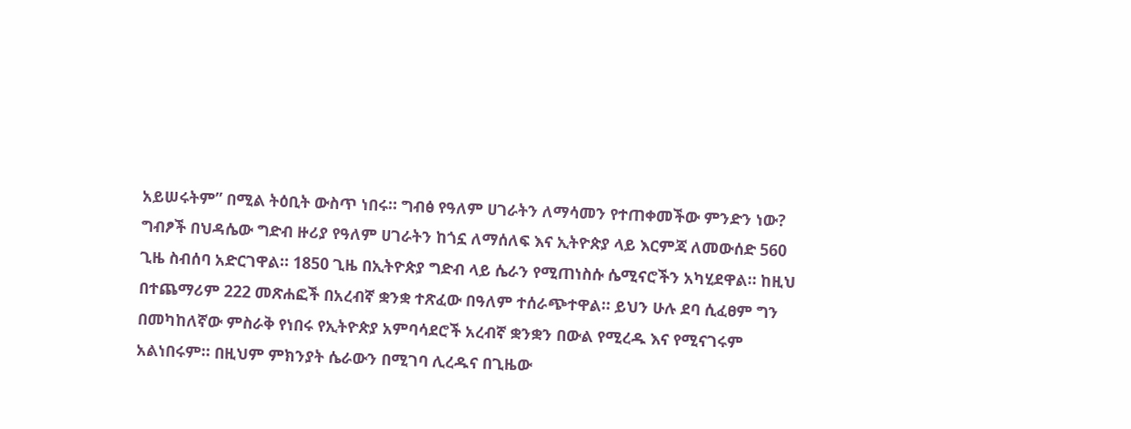አይሠሩትም” በሚል ትዕቢት ውስጥ ነበሩ። ግብፅ የዓለም ሀገራትን ለማሳመን የተጠቀመችው ምንድን ነው? ግብፆች በህዳሴው ግድብ ዙሪያ የዓለም ሀገራትን ከጎኗ ለማሰለፍ እና ኢትዮጵያ ላይ እርምጃ ለመውሰድ 560 ጊዜ ስብሰባ አድርገዋል። 1850 ጊዜ በኢትዮጵያ ግድብ ላይ ሴራን የሚጠነስሱ ሴሚናሮችን አካሂደዋል። ከዚህ በተጨማሪም 222 መጽሐፎች በአረብኛ ቋንቋ ተጽፈው በዓለም ተሰራጭተዋል። ይህን ሁሉ ደባ ሲፈፀም ግን በመካከለኛው ምስራቅ የነበሩ የኢትዮጵያ አምባሳደሮች አረብኛ ቋንቋን በውል የሚረዱ እና የሚናገሩም አልነበሩም። በዚህም ምክንያት ሴራውን በሚገባ ሊረዱና በጊዜው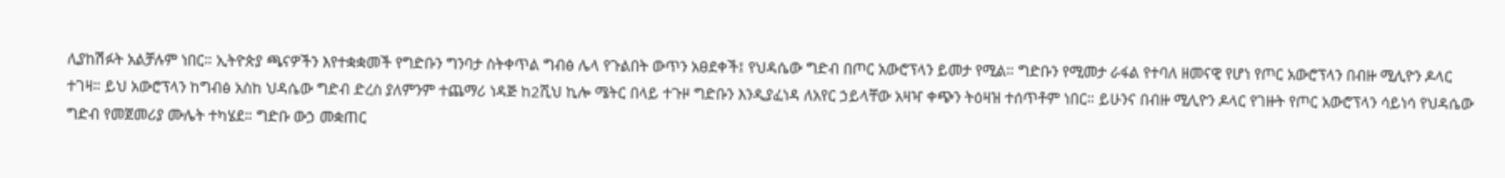ሊያከሽፉት አልቻሉም ነበር። ኢትዮጵያ ጫናዎችን እየተቋቋመች የግድቡን ግንባታ ስትቀጥል ግብፅ ሌላ የጉልበት ውጥን አፀደቀች፤ የህዳሴው ግድብ በጦር አውሮፕላን ይመታ የሚል። ግድቡን የሚመታ ራፋል የተባለ ዘመናዊ የሆነ የጦር አውሮፕላን በብዙ ሚሊዮን ዶላር ተገዛ። ይህ አውሮፕላን ከግብፅ አስከ ህዳሴው ግድብ ድረስ ያለምንም ተጨማሪ ነዳጅ ከ2ሺህ ኪሎ ሜትር በላይ ተጉዞ ግድቡን እንዲያፈነዳ ለአየር ኃይላቸው አዛዣ ቀጭን ትዕዛዝ ተሰጥቶም ነበር። ይሁንና በብዙ ሚሊዮን ዶላር የገዙት የጦር አውሮፕላን ሳይነሳ የህዳሴው ግድብ የመጀመሪያ ሙሌት ተካሄደ። ግድቡ ውኃ መቋጠር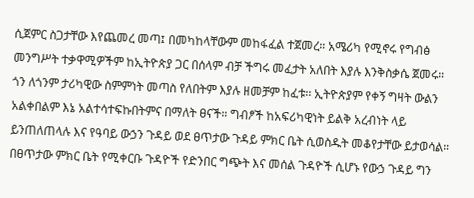ሲጀምር ስጋታቸው እየጨመረ መጣ፤ በመካከላቸውም መከፋፈል ተጀመረ። አሜሪካ የሚኖሩ የግብፅ መንግሥት ተቃዋሚዎችም ከኢትዮጵያ ጋር በሰላም ብቻ ችግሩ መፈታት አለበት እያሉ እንቅስቃሴ ጀመሩ። ጎን ለጎንም ታሪካዊው ስምምነት መጣስ የለበትም እያሉ ዘመቻም ከፈቱ፡፡ ኢትዮጵያም የቀኝ ግዛት ውልን አልቀበልም እኔ አልተሳተፍኩበትምና በማለት ፀናች። ግብፆች ከአፍሪካዊነት ይልቅ አረብነት ላይ ይንጠለጠላሉ እና የዓባይ ውኃን ጉዳይ ወደ ፀጥታው ጉዳይ ምክር ቤት ሲወስዱት መቆየታቸው ይታወሳል። በፀጥታው ምክር ቤት የሚቀርቡ ጉዳዮች የድንበር ግጭት እና መሰል ጉዳዮች ሲሆኑ የውኃ ጉዳይ ግን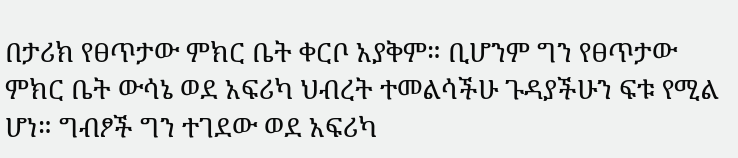በታሪክ የፀጥታው ምክር ቤት ቀርቦ አያቅም። ቢሆንም ግን የፀጥታው ምክር ቤት ውሳኔ ወደ አፍሪካ ህብረት ተመልሳችሁ ጉዳያችሁን ፍቱ የሚል ሆነ። ግብፆች ግን ተገደው ወደ አፍሪካ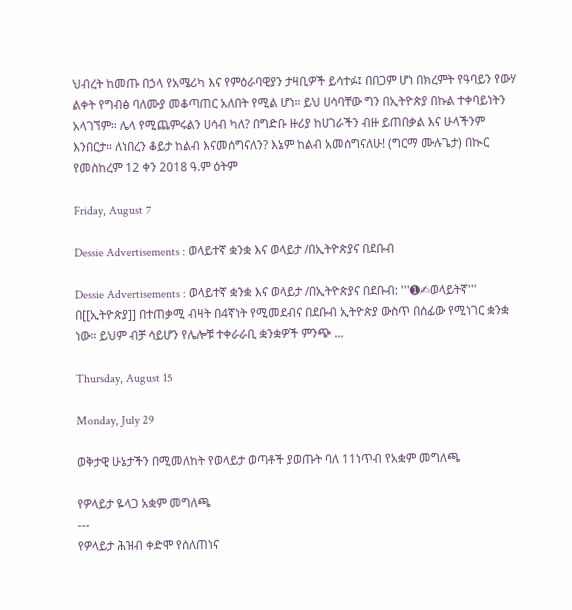ህብረት ከመጡ በኃላ የአሜሪካ እና የምዕራባዊያን ታዛቢዎች ይሳተፉ፤ በበጋም ሆነ በክረምት የዓባይን የውሃ ልቀት የግብፅ ባለሙያ መቆጣጠር አለበት የሚል ሆነ። ይህ ሀሳባቸው ግን በኢትዮጵያ በኩል ተቀባይነትን አላገኘም። ሌላ የሚጨምሩልን ሀሳብ ካለ? በግድቡ ዙሪያ ከሀገራችን ብዙ ይጠበቃል እና ሁላችንም እንበርታ። ለነበረን ቆይታ ከልብ እናመሰግናለን? እኔም ከልብ አመሰግናለሁ! (ግርማ ሙሉጌታ) በኲር የመስከረም 12 ቀን 2018 ዓ.ም ዕትም

Friday, August 7

Dessie Advertisements : ወላይተኛ ቋንቋ እና ወላይታ /በኢትዮጵያና በደቡብ

Dessie Advertisements : ወላይተኛ ቋንቋ እና ወላይታ /በኢትዮጵያና በደቡብ: '''➊✍ወላይትኛ''' በ[[ኢትዮጵያ]] በተጠቃሚ ብዛት በ4ኛነት የሚመደብና በደቡብ ኢትዮጵያ ውስጥ በሰፊው የሚነገር ቋንቋ ነው። ይህም ብቻ ሳይሆን የሌሎቹ ተቀራራቢ ቋንቋዎች ምንጭ ...

Thursday, August 15

Monday, July 29

ወቅታዊ ሁኔታችን በሚመለከት የወላይታ ወጣቶች ያወጡት ባለ 11ነጥብ የአቋም መግለጫ

የዎላይታ ዬላጋ አቋም መግለጫ
---
የዎላይታ ሕዝብ ቀድሞ የሰለጠነና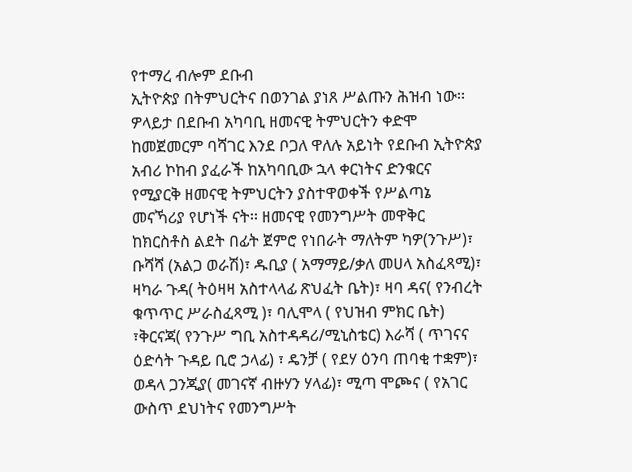የተማረ ብሎም ደቡብ
ኢትዮጵያ በትምህርትና በወንገል ያነጸ ሥልጡን ሕዝብ ነው፡፡
ዎላይታ በደቡብ አካባቢ ዘመናዊ ትምህርትን ቀድሞ
ከመጀመርም ባሻገር እንደ ቦጋለ ዋለሉ አይነት የደቡብ ኢትዮጵያ
አብሪ ኮከብ ያፈራች ከአካባቢው ኋላ ቀርነትና ድንቁርና
የሚያርቅ ዘመናዊ ትምህርትን ያስተዋወቀች የሥልጣኔ
መናኻሪያ የሆነች ናት፡፡ ዘመናዊ የመንግሥት መዋቅር
ከክርስቶስ ልደት በፊት ጀምሮ የነበራት ማለትም ካዎ(ንጉሥ)፣
ቡሻሻ (አልጋ ወራሽ)፣ ዱቢያ ( አማማይ/ቃለ መሀላ አስፈጻሚ)፣
ዛካራ ጉዳ( ትዕዛዛ አስተላላፊ ጽህፈት ቤት)፣ ዛባ ዳና( የንብረት
ቁጥጥር ሥራስፈጻሚ )፣ ባሊሞላ ( የህዝብ ምክር ቤት)
፣ቅርናጃ( የንጉሥ ግቢ አስተዳዳሪ/ሚኒስቴር) እራሻ ( ጥገናና
ዕድሳት ጉዳይ ቢሮ ኃላፊ) ፣ ዴንቻ ( የደሃ ዕንባ ጠባቂ ተቋም)፣
ወዳላ ጋንጂያ( መገናኛ ብዙሃን ሃላፊ)፣ ሚጣ ሞጮና ( የአገር
ውስጥ ደህነትና የመንግሥት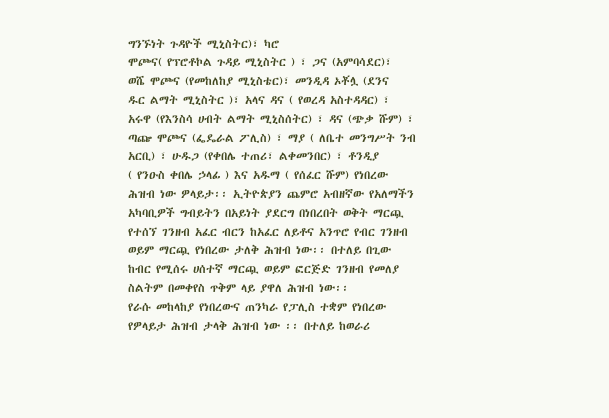ግንኙነት ጉዳዮች ሚኒስትር)፣ ካሮ
ሞጮና( የፕሮቶኮል ጉዳይ ሚኒስትር ) ፣ ጋና (አምባሳደር)፣
ወሼ ሞጮና (የመከለከያ ሚኒስቴር)፣ መንዲዳ ኦቾሏ (ደንና
ዱር ልማት ሚኒስትር )፣ አላና ዳና ( የወረዳ አስተዳዳር) ፣
አሩዋ (የእንስሳ ሀብት ልማት ሚኒስሰትር) ፣ ዳና (ጭቃ ሹም) ፣
ጣጬ ሞጮና (ፌዴራል ፖሊስ) ፣ ማያ ( ለቤተ መንግሥት ንብ
አርቢ) ፣ ሁዱጋ (የቀበሌ ተጠሪ፣ ልቀመንበር) ፣ ቶንዲያ
( የንዑስ ቀበሌ ኃላፊ ) እና አዱማ ( የሰፈር ሹም) የነበረው
ሕዝብ ነው ዎላይታ፡፡ ኢትዮጵያን ጨምሮ አብዘኛው የአለማችን
አካባቢዎች ግብይትን በአይነት ያደርግ በነበረበት ወቅት ማርጯ
የተሰኘ ገንዘብ አፈር ብርን ከአፈር ለይቶና አንጥሮ የብር ገንዘብ
ወይም ማርጯ የነበረው ታለቅ ሕዝብ ነው፡፡ በተለይ በጊው
ከብር የሚሰሩ ሀሰተኛ ማርጯ ወይም ፎርጅድ ገንዘብ የመለያ
ስልትም በመቀየስ ጥቅም ላይ ያዋለ ሕዝብ ነው፡፡
የራሱ መከላከያ የነበረውና ጠንካራ የፓሊስ ተቋም የነበረው
የዎላይታ ሕዝብ ታላቅ ሕዝብ ነው ፡፡ በተለይ ከወራሪ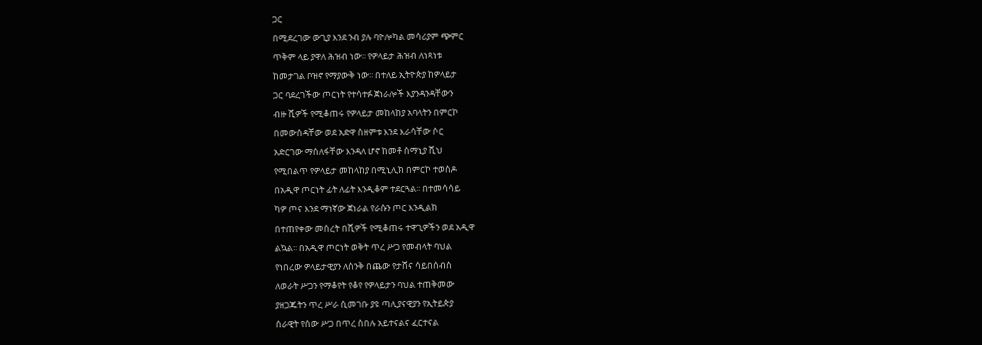ጋር
በሚደረገው ውጊያ እንደ ንብ ያሉ ባዮሎካል መሳሪያም ጭምር
ጥቅም ላይ ያዋለ ሕዝብ ነው፡፡ የዎላይታ ሕዝብ ለነጻነቱ
ከመታገል ቦዝኖ የማያውቅ ነው፡፡ በተለይ ኢትዮጵያ ከዎላይታ
ጋር ባደረገችው ጦርነት የተሳተፉ ጀነራሎች እያንዳንዳቸውን
ብዙ ሺዎች የሚቆጠሩ የዎላይታ መከላከያ አባላትን በምርኮ
በመውሰዳቸው ወደ አድዋ ስዘምቱ እንደ እራሳቸው ሶር
አድርገው ማሰለፋቸው እንዳለ ሆኖ ከመቶ ሰማኒያ ሺህ
የሚበልጥ የዎላይታ መከላከያ በሚኒሊክ በምርኮ ተወስዶ
በአዲዋ ጦርነት ፊት ለፊት እንዲቆም ተደርጓል፡፡ በተመሳሳይ
ካዎ ጦና እንደ ማነኛው ጀነራል የራሱን ጦር እንዲልክ
በተጠየቀው መሰረት በሺዎች የሚቆጠሩ ተዋጊዎችን ወደ አዲዋ
ልኳል፡፡ በአዲዋ ጦርነት ወቅት ጥረ ሥጋ የመብላት ባህል
የነበረው ዎላይታዊያን ለስንቅ በጨው የታሸና ሳይበሰብስ
ለወራት ሥጋን የማቆየት የቆየ የዎላይታን ባህል ተጠቅመው
ያዘጋጁትን ጥረ ሥራ ሲመገቡ ያዩ ጣሊያናዊያን የኢትይጵያ
ሰራዊት የሰው ሥጋ በጥረ ስበሉ አይተናልና ፈርተናል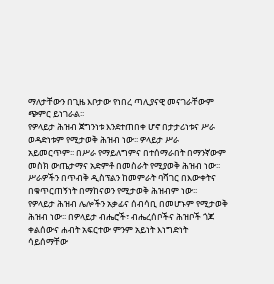ማለታቸውን በጊዜ እቦታው የነበረ ጣሊያናዊ መናገራቸውም
ጭምር ይነገራል፡፡
የዎላይታ ሕዝብ ጀግንነቱ እንደተጠበቀ ሆኖ በታታሪነቱና ሥራ
ወዳድነቱም የሚታወቅ ሕዝብ ነው፡፡ ዎላይታ ሥራ
አይመርጥም፡፡ በሥራ የማይለግምና በተሰማራበት በማንኛውም
መስክ ውጤታማና አድምቶ በመስራት የሚያወቅ ሕዝብ ነው፡፡
ሥራዎችን በጥብቅ ዲስፕልን ከመምራት ባሻገር በእውቀትና
በቁጥርጠኝነት በማከናወን የሚታወቅ ሕዝብም ነው፡፡
የዎላይታ ሕዝብ ሌሎችን አቃፊና ሰብሳቢ በመሆኑም የሚታወቅ
ሕዝብ ነው፡፡ በዎላይታ ብሔሮች፣ ብሔረሰቦችና ሕዝቦች ጎጆ
ቀልሰውና ሐብት አፍርተው ምንም አይነት እነግድነት
ሳይሰማቸው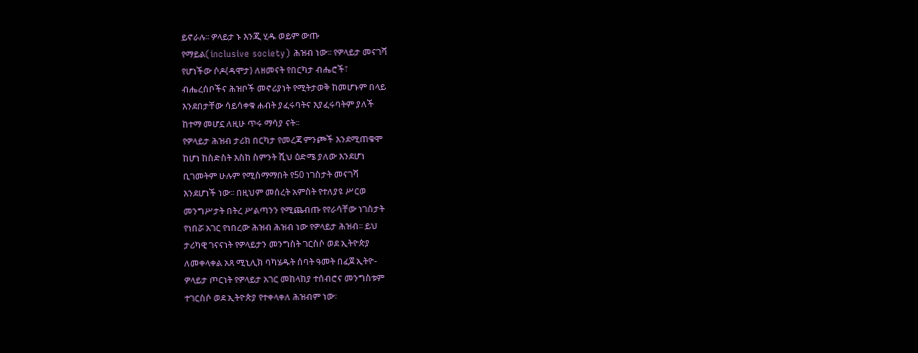ይኖራሉ፡፡ ዎላይታ ኑ እንጂ ሂዱ ወይም ውጡ
የማይል(inclusive society) ሕዝብ ነው፡፡ የዎላይታ መናገሻ
የሆነችው ሶዶ(ዳሞታ) ለዘመናት የበርካታ ብሔሮች፣
ብሔረሰቦችና ሕዝቦች መኖሪያነት የሚትታወቅ ከመሆኑም በላይ
እንደበታቸው ሳይሳቀቁ ሐብት ያፈሩባትና እያፈሩባትም ያለች
ከተማ መሆኗ ለዚሁ ጥሩ ማሳያ ናት፡፡
የዎላይታ ሕዝብ ታሪክ በርካታ የመረጃ ምንጮች እንደሚጠቁሞ
ከሆነ ከስድስት እስከ ስምንት ሺህ ዕድሜ ያለው እንደሆነ
ቢገመትም ሁሉም የሚስማማበት የ50 ነገስታት መናገሻ
እንደሆነች ነው፡፡ በዚህም መሰረት አምስት የተለያዩ ሥርወ
መንግሥታት በትረ ሥልጣንን የሚጨብጡ የየራሳቸው ነገስታት
የነበሯ አገር የነበረው ሕዝብ ሕዝብ ነው የዎላይታ ሕዝብ፡፡ ይህ
ታሪካዊ ገናናነት የዎላይታን መንግስት ገርስሶ ወደ ኢትዮጵያ
ለመቀላቀል አጸ ሚኒሊክ ባካሄዱት ሰባት ዓመት በፈጀ ኢትዮ-
ዎላይታ ጦርነት የዎላይታ አገር መከላከያ ተሰብሮና መንግስቱም
ተገርስሶ ወደ ኢትዮጵያ የተቀላቀለ ሕዝብም ነው፡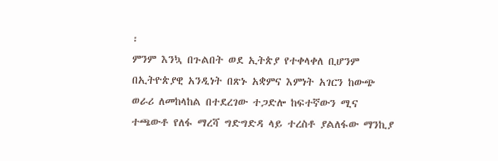፡
ምንም እንኳ በጉልበት ወደ ኢትጵያ የተቀላቀለ ቢሆንም
በኢትዮጵያዊ አንዲነት በጽኑ አቋምና እምነት አገርን ከውጭ
ወራሪ ለመከላከል በተደረገው ተጋድሎ ከፍተኛውን ሚና
ተጫውቶ የለፋ ማረሻ ግድግድዳ ላይ ተረስቶ ያልለፋው ማንኪያ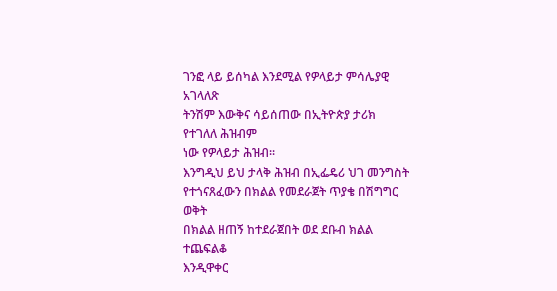ገንፎ ላይ ይሰካል እንደሚል የዎላይታ ምሳሌያዊ አገላለጽ
ትንሽም እውቅና ሳይሰጠው በኢትዮጵያ ታሪክ የተገለለ ሕዝብም
ነው የዎላይታ ሕዝብ፡፡
እንግዲህ ይህ ታላቅ ሕዝብ በኢፌዴሪ ህገ መንግስት
የተጎናጸፈውን በክልል የመደራጀት ጥያቄ በሽግግር ወቅት
በክልል ዘጠኝ ከተደራጀበት ወደ ደቡብ ክልል ተጨፍልቆ
እንዲዋቀር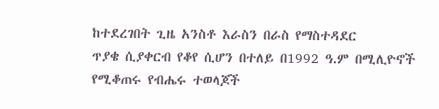ከተደረገበት ጊዜ አንስቶ እራስን በራስ የማስተዳደር
ጥያቄ ሲያቀርብ የቆየ ሲሆን በተለይ በ1992 ዓ.ም በሚሊዮኖች
የሚቆጠሩ የብሔሩ ተወላጆች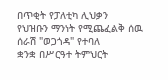በጥቂት የፓለቲካ ሊህቃን
የህዝቡን ማንነት የሚጨፈልቅ ሰዉ ሰራሽ "ወጋጎዳ" የተባለ
ቋንቋ በሥርዓተ ትምህርት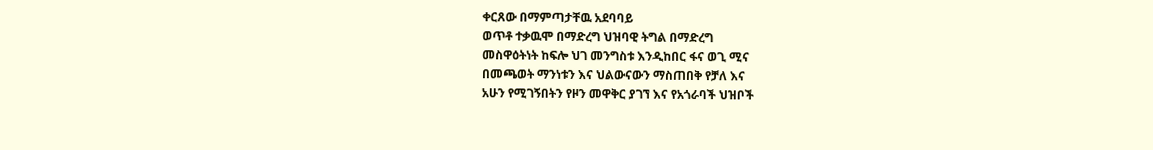ቀርጸው በማምጣታቸዉ አደባባይ
ወጥቶ ተቃዉሞ በማድረግ ህዝባዊ ትግል በማድረግ
መስዋዕትነት ከፍሎ ህገ መንግስቱ እንዲከበር ፋና ወጊ ሚና
በመጫወት ማንነቱን እና ህልውናውን ማስጠበቅ የቻለ እና
አሁን የሚገኝበትን የዞን መዋቅር ያገኘ እና የአጎራባች ህዝቦች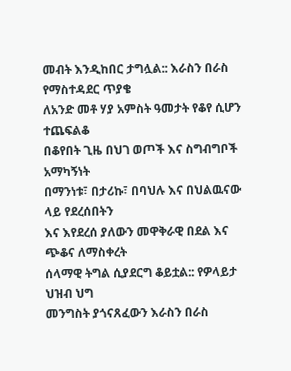መብት እንዲከበር ታግሏል:: እራስን በራስ የማስተዳደር ጥያቄ
ለአንድ መቶ ሃያ አምስት ዓመታት የቆየ ሲሆን ተጨፍልቆ
በቆየበት ጊዜ በህገ ወጦች እና ስግብግቦች አማካኝነት
በማንነቱ፣ በታሪኩ፣ በባህሉ እና በህልዉናው ላይ የደረሰበትን
እና እየደረሰ ያለውን መዋቅራዊ በደል እና ጭቆና ለማስቀረት
ሰላማዊ ትግል ሲያደርግ ቆይቷል:: የዎላይታ ህዝብ ህግ
መንግስት ያጎናጸፈውን እራስን በራስ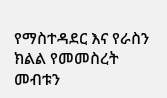የማስተዳደር እና የራስን
ክልል የመመስረት መብቱን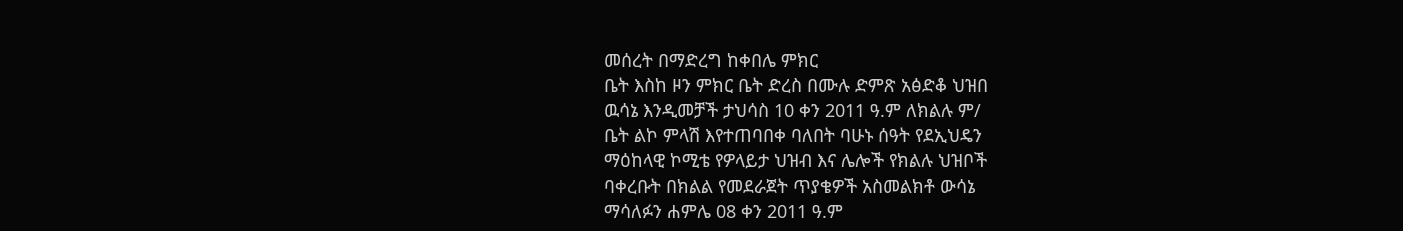መሰረት በማድረግ ከቀበሌ ምክር
ቤት እስከ ዞን ምክር ቤት ድረስ በሙሉ ድምጽ አፅድቆ ህዝበ
ዉሳኔ እንዲመቻች ታህሳስ 10 ቀን 2011 ዓ.ም ለክልሉ ም/
ቤት ልኮ ምላሽ እየተጠባበቀ ባለበት ባሁኑ ሰዓት የደኢህዴን
ማዕከላዊ ኮሚቴ የዎላይታ ህዝብ እና ሌሎች የክልሉ ህዝቦች
ባቀረቡት በክልል የመደራጀት ጥያቄዎች አስመልክቶ ውሳኔ
ማሳለፉን ሐምሌ 08 ቀን 2011 ዓ.ም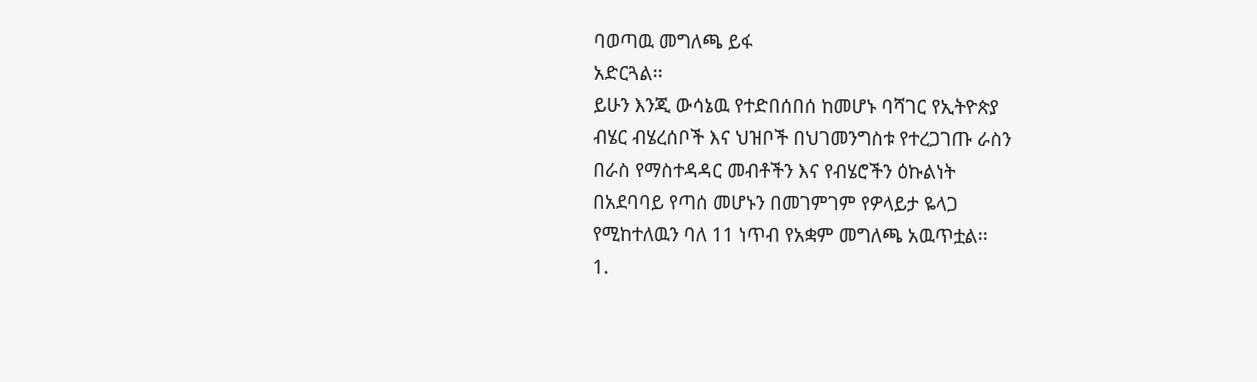ባወጣዉ መግለጫ ይፋ
አድርጓል፡፡
ይሁን እንጂ ውሳኔዉ የተድበሰበሰ ከመሆኑ ባሻገር የኢትዮጵያ
ብሄር ብሄረሰቦች እና ህዝቦች በህገመንግስቱ የተረጋገጡ ራስን
በራስ የማስተዳዳር መብቶችን እና የብሄሮችን ዕኩልነት
በአደባባይ የጣሰ መሆኑን በመገምገም የዎላይታ ዬላጋ
የሚከተለዉን ባለ 11 ነጥብ የአቋም መግለጫ አዉጥቷል፡፡
1.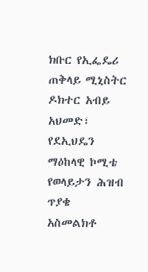ክቡር የኢፌዴሪ ጠቅላይ ሚኒስትር ዶክተር አብይ አህመድ፣
የደኢህዴን ማዕከላዊ ኮሚቴ የወላይታን ሕዝብ ጥያቄ
አስመልክቶ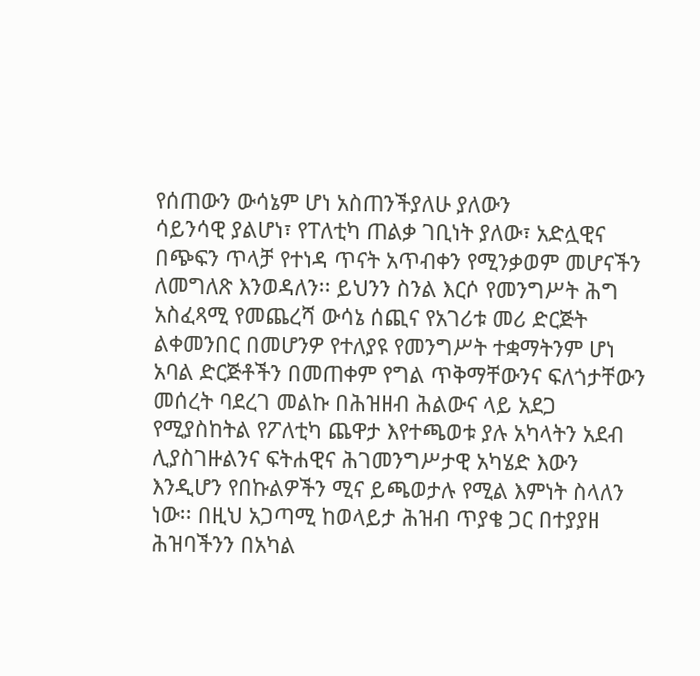የሰጠውን ውሳኔም ሆነ አስጠንችያለሁ ያለውን
ሳይንሳዊ ያልሆነ፣ የፐለቲካ ጠልቃ ገቢነት ያለው፣ አድሏዊና
በጭፍን ጥላቻ የተነዳ ጥናት አጥብቀን የሚንቃወም መሆናችን
ለመግለጽ እንወዳለን፡፡ ይህንን ስንል እርሶ የመንግሥት ሕግ
አስፈጻሚ የመጨረሻ ውሳኔ ሰጪና የአገሪቱ መሪ ድርጅት
ልቀመንበር በመሆንዎ የተለያዩ የመንግሥት ተቋማትንም ሆነ
አባል ድርጅቶችን በመጠቀም የግል ጥቅማቸውንና ፍለጎታቸውን
መሰረት ባደረገ መልኩ በሕዝዘብ ሕልውና ላይ አደጋ
የሚያስከትል የፖለቲካ ጨዋታ እየተጫወቱ ያሉ አካላትን አደብ
ሊያስገዙልንና ፍትሐዊና ሕገመንግሥታዊ አካሄድ እውን
እንዲሆን የበኩልዎችን ሚና ይጫወታሉ የሚል እምነት ስላለን
ነው፡፡ በዚህ አጋጣሚ ከወላይታ ሕዝብ ጥያቄ ጋር በተያያዘ
ሕዝባችንን በአካል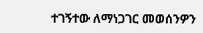ተገኝተው ለማነጋገር መወሰንዎን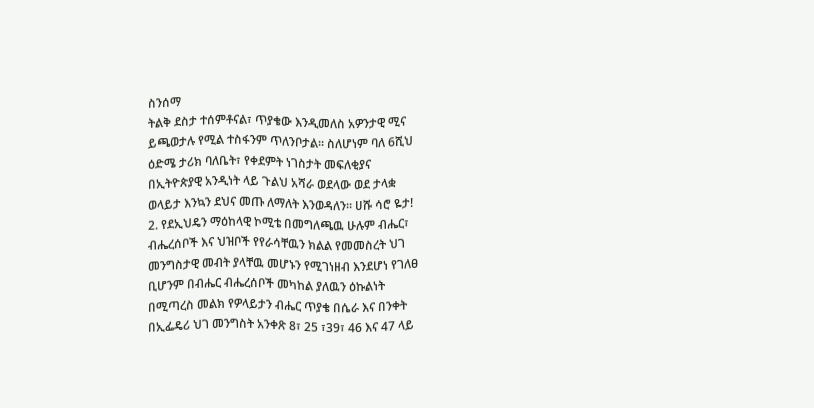ስንሰማ
ትልቅ ደስታ ተሰምቶናል፣ ጥያቄው እንዲመለስ አዎንታዊ ሚና
ይጫወታሉ የሚል ተስፋንም ጥለንቦታል፡፡ ስለሆነም ባለ 6ሺህ
ዕድሜ ታሪክ ባለቤት፣ የቀደምት ነገስታት መፍለቂያና
በኢትዮጵያዊ አንዲነት ላይ ጉልህ አሻራ ወደላው ወደ ታላቋ
ወላይታ እንኳን ደህና መጡ ለማለት እንወዳለን፡፡ ሀሹ ሳሮ ዬታ!
2. የደኢህዴን ማዕከላዊ ኮሚቴ በመግለጫዉ ሁሉም ብሔር፣
ብሔረሰቦች እና ህዝቦች የየራሳቸዉን ክልል የመመስረት ህገ
መንግስታዊ መብት ያላቸዉ መሆኑን የሚገነዘብ እንደሆነ የገለፀ
ቢሆንም በብሔር ብሔረሰቦች መካከል ያለዉን ዕኩልነት
በሚጣረስ መልክ የዎላይታን ብሔር ጥያቄ በሴራ እና በንቀት
በኢፌዴሪ ህገ መንግስት አንቀጽ 8፣ 25 ፣39፣ 46 እና 47 ላይ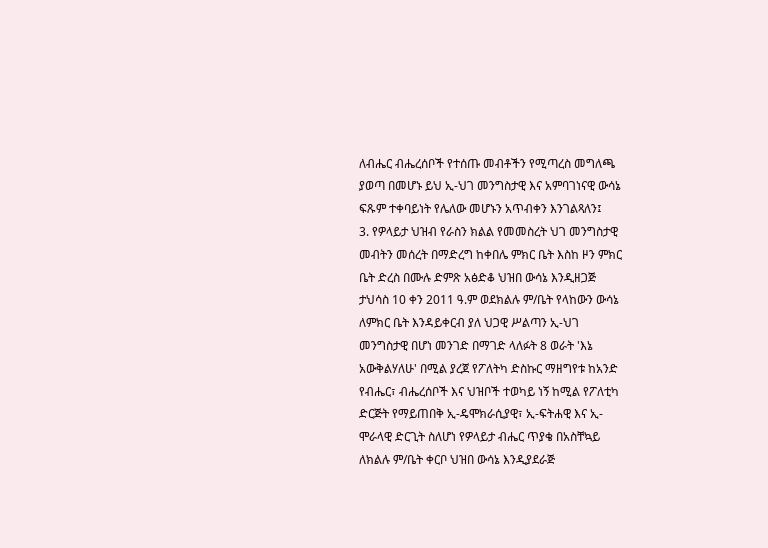ለብሔር ብሔረሰቦች የተሰጡ መብቶችን የሚጣረስ መግለጫ
ያወጣ በመሆኑ ይህ ኢ-ህገ መንግስታዊ እና አምባገነናዊ ውሳኔ
ፍጹም ተቀባይነት የሌለው መሆኑን አጥብቀን እንገልጻለን፤
3. የዎላይታ ህዝብ የራስን ክልል የመመስረት ህገ መንግስታዊ
መብትን መሰረት በማድረግ ከቀበሌ ምክር ቤት እስከ ዞን ምክር
ቤት ድረስ በሙሉ ድምጽ አፅድቆ ህዝበ ውሳኔ እንዲዘጋጅ
ታህሳስ 10 ቀን 2011 ዓ.ም ወደክልሉ ም/ቤት የላከውን ውሳኔ
ለምክር ቤት እንዳይቀርብ ያለ ህጋዊ ሥልጣን ኢ-ህገ
መንግስታዊ በሆነ መንገድ በማገድ ላለፉት 8 ወራት 'እኔ
አውቅልሃለሁ' በሚል ያረጀ የፖለትካ ድስኩር ማዘግየቱ ከአንድ
የብሔር፣ ብሔረሰቦች እና ህዝቦች ተወካይ ነኝ ከሚል የፖለቲካ
ድርጅት የማይጠበቅ ኢ-ዴሞክራሲያዊ፣ ኢ-ፍትሐዊ እና ኢ-
ሞራላዊ ድርጊት ስለሆነ የዎላይታ ብሔር ጥያቄ በአስቸኳይ
ለክልሉ ም/ቤት ቀርቦ ህዝበ ውሳኔ እንዲያደራጅ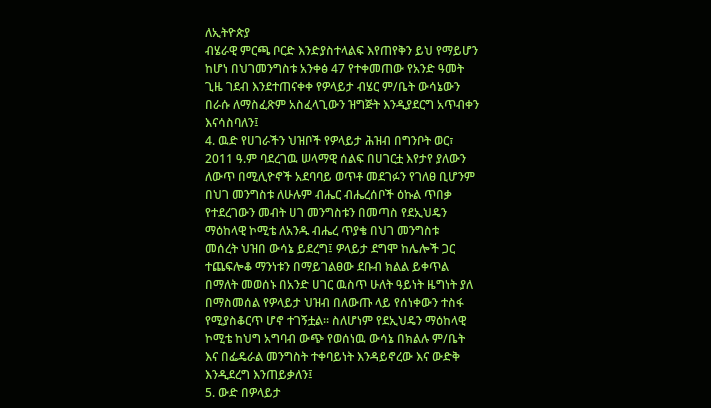ለኢትዮጵያ
ብሄራዊ ምርጫ ቦርድ እንድያስተላልፍ እየጠየቅን ይህ የማይሆን
ከሆነ በህገመንግስቱ አንቀፅ 47 የተቀመጠው የአንድ ዓመት
ጊዜ ገደብ እንደተጠናቀቀ የዎላይታ ብሄር ም/ቤት ውሳኔውን
በራሱ ለማስፈጽም አስፈላጊውን ዝግጅት እንዲያደርግ አጥብቀን
እናሳስባለን፤
4. ዉድ የሀገራችን ህዝቦች የዎላይታ ሕዝብ በግንቦት ወር፣
2011 ዓ.ም ባደረገዉ ሠላማዊ ሰልፍ በሀገርቷ እየታየ ያለውን
ለውጥ በሚሊዮኖች አደባባይ ወጥቶ መደገፉን የገለፀ ቢሆንም
በህገ መንግስቱ ለሁሉም ብሔር ብሔረሰቦች ዕኩል ጥበቃ
የተደረገውን መብት ሀገ መንግስቱን በመጣስ የደኢህዴን
ማዕከላዊ ኮሚቴ ለአንዱ ብሔረ ጥያቄ በህገ መንግስቱ
መሰረት ህዝበ ውሳኔ ይደረግ፤ ዎላይታ ደግሞ ከሌሎች ጋር
ተጨፍሎቆ ማንነቱን በማይገልፀው ደቡብ ክልል ይቀጥል
በማለት መወሰኑ በአንድ ሀገር ዉስጥ ሁለት ዓይነት ዜግነት ያለ
በማስመሰል የዎላይታ ህዝብ በለውጡ ላይ የሰነቀውን ተስፋ
የሚያስቆርጥ ሆኖ ተገኝቷል፡፡ ስለሆነም የደኢህዴን ማዕከላዊ
ኮሚቴ ከህግ አግባብ ውጭ የወሰነዉ ውሳኔ በክልሉ ም/ቤት
እና በፌዴራል መንግስት ተቀባይነት እንዳይኖረው እና ውድቅ
እንዲደረግ እንጠይቃለን፤
5. ውድ በዎላይታ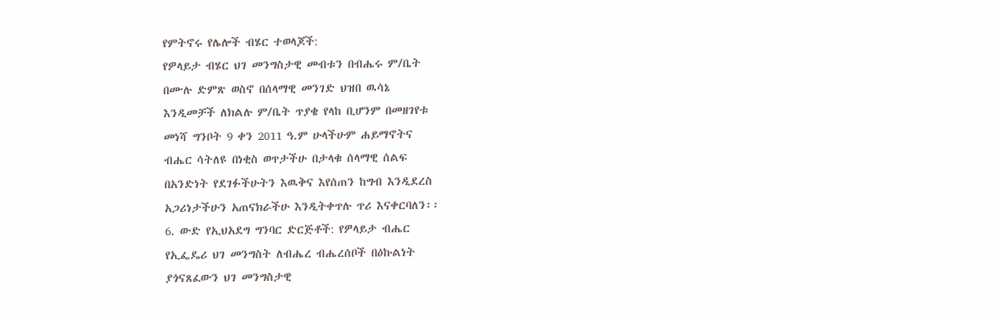የምትኖሩ የሌሎች ብሄር ተወላጆች:
የዎላይታ ብሄር ህገ መንግስታዊ መብቱን በብሔሩ ም/ቤት
በሙሉ ድምጽ ወስኖ በሰላማዊ መንገድ ህዝበ ዉሳኔ
እንዲመቻች ለክልሉ ም/ቤት ጥያቄ የላከ ቢሆንም በመዘገየቱ
መነሻ ግንቦት 9 ቀን 2011 ዓ.ም ሁላችሁም ሐይማኖትና
ብሔር ሳትለዩ በነቂስ ወጥታችሁ በታላቁ ሰላማዊ ሰልፍ
በአንድነት የደገፉችሁትን እዉቅና እየሰጠን ከግብ እንዲደረስ
አጋሪነታችሁን አጠናክራችሁ እንዲትቀጥሉ ጥሪ እናቀርባለን፡፡
6. ውድ የኢህአደግ ግንባር ድርጅቶች: የዎላይታ ብሔር
የኢፌዴሪ ህገ መንግስት ለብሔረ ብሔረሰቦች በዕኩልነት
ያጎናጸፈውን ህገ መንግስታዊ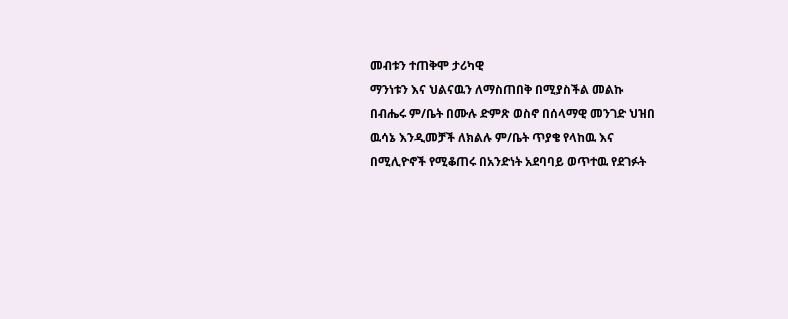መብቱን ተጠቅሞ ታሪካዊ
ማንነቱን እና ህልናዉን ለማስጠበቅ በሚያስችል መልኩ
በብሔሩ ም/ቤት በሙሉ ድምጽ ወስኖ በሰላማዊ መንገድ ህዝበ
ዉሳኔ እንዲመቻች ለክልሉ ም/ቤት ጥያቄ የላከዉ እና
በሚሊዮኖች የሚቆጠሩ በአንድነት አደባባይ ወጥተዉ የደገፉት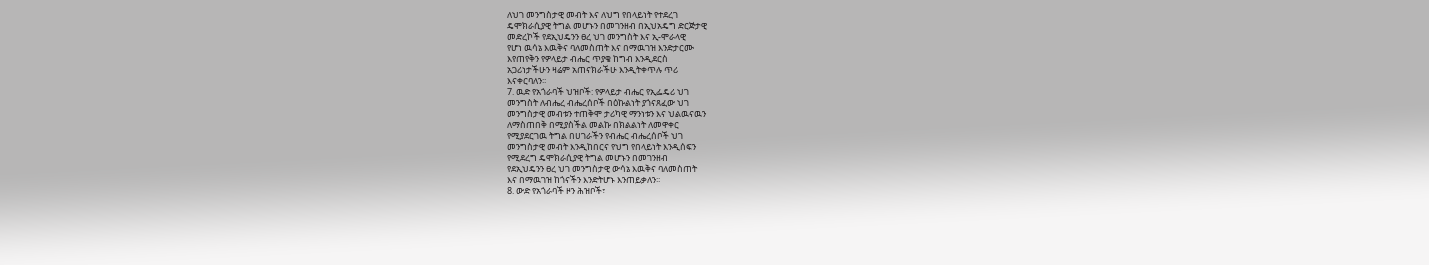ለህገ መንግስታዊ መብት እና ለህግ የበላይነት የተደረገ
ዴሞክራሲያዊ ትግል መሆኑን በመገንዘብ በኢህአዴግ ድርጅታዊ
መድረኮች የደኢህዴንን ፀረ ህገ መንግስት እና ኢ-ሞራላዊ
የሆነ ዉሳኔ እዉቅና ባለመስጠት እና በማዉገዝ እንድታርሙ
እየጠየቅን የዎላይታ ብሔር ጥያቄ ከግብ እንዲደርስ
አጋሪነታችሁን ዛሬም አጠናክራችሁ እንዲትቀጥሉ ጥሪ
እናቀርባለን፡፡
7. ዉድ የአጎራባች ህዝቦች: የዎላይታ ብሔር የኢፌዴሪ ህገ
መንግስት ለብሔረ ብሔረሰቦች በዕኩልነት ያጎናጸፈው ህገ
መንግስታዊ መብቱን ተጠቅሞ ታሪካዊ ማንነቱን እና ህልዉናዉን
ለማስጠበቅ በሚያስችል መልኩ በክልልነት ለመዋቀር
የሚያደርገዉ ትግል በሀገራችን የብሔር ብሔረሰቦች ህገ
መንግስታዊ መብት እንዲከበርና የህግ የበላይነት እንዲሰፍን
የሚደረግ ዴሞክራሲያዊ ትግል መሆኑን በመገንዘብ
የደኢህዴንን ፀረ ህገ መንግስታዊ ውሳኔ እዉቅና ባለመስጠት
እና በማዉገዝ ከጎናችን እንድትሆኑ እንጠይቃለን፡፡
8. ውድ የአጎራባች ዞን ሕዝቦች፣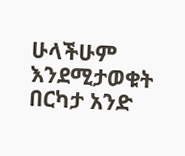ሁላችሁም እንደሚታወቁት በርካታ አንድ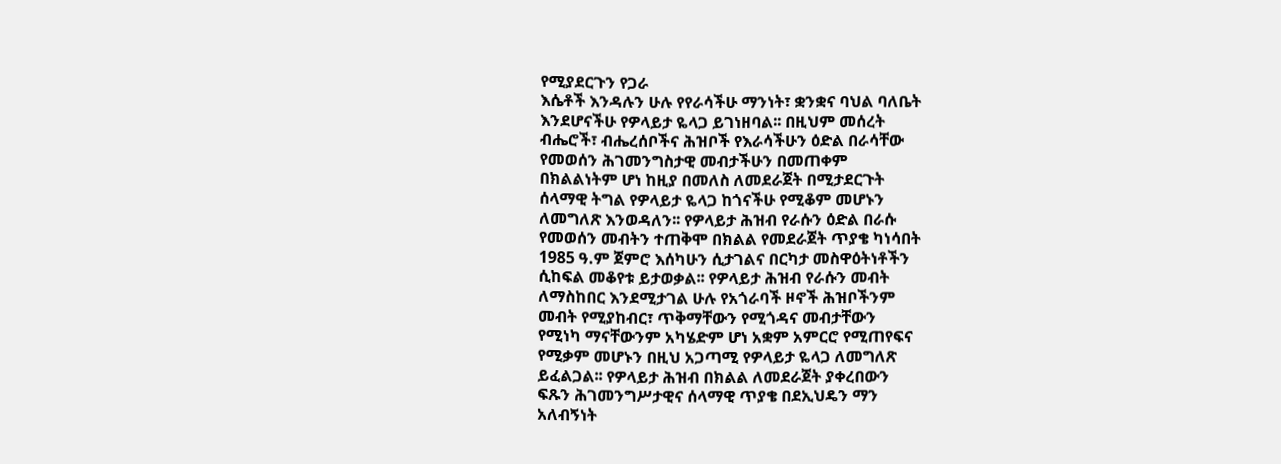የሚያደርጉን የጋራ
እሴቶች እንዳሉን ሁሉ የየራሳችሁ ማንነት፣ ቋንቋና ባህል ባለቤት
እንደሆናችሁ የዎላይታ ዬላጋ ይገነዘባል፡፡ በዚህም መሰረት
ብሔሮች፣ ብሔረሰቦችና ሕዝቦች የእራሳችሁን ዕድል በራሳቸው
የመወሰን ሕገመንግስታዊ መብታችሁን በመጠቀም
በክልልነትም ሆነ ከዚያ በመለስ ለመደራጀት በሚታደርጉት
ሰላማዊ ትግል የዎላይታ ዬላጋ ከጎናችሁ የሚቆም መሆኑን
ለመግለጽ እንወዳለን፡፡ የዎላይታ ሕዝብ የራሱን ዕድል በራሱ
የመወሰን መብትን ተጠቅሞ በክልል የመደራጀት ጥያቄ ካነሳበት
1985 ዓ.ም ጀምሮ እሰካሁን ሲታገልና በርካታ መስዋዕትነቶችን
ሲከፍል መቆየቱ ይታወቃል፡፡ የዎላይታ ሕዝብ የራሱን መብት
ለማስከበር እንደሚታገል ሁሉ የአጎራባች ዞኖች ሕዝቦችንም
መብት የሚያከብር፣ ጥቅማቸውን የሚጎዳና መብታቸውን
የሚነካ ማናቸውንም አካሄድም ሆነ አቋም አምርሮ የሚጠየፍና
የሚቃም መሆኑን በዚህ አጋጣሚ የዎላይታ ዬላጋ ለመግለጽ
ይፈልጋል፡፡ የዎላይታ ሕዝብ በክልል ለመደራጀት ያቀረበውን
ፍጹን ሕገመንግሥታዊና ሰላማዊ ጥያቄ በደኢህዴን ማን
አለብኝነት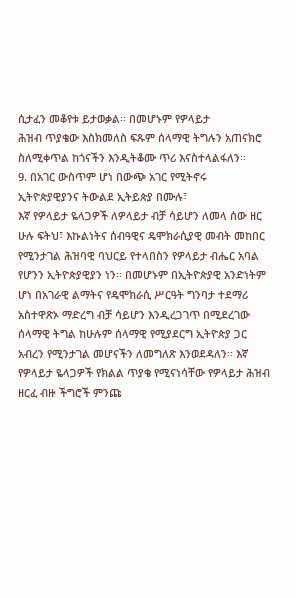ሲታፈን መቆየቱ ይታወቃል፡፡ በመሆኑም የዎላይታ
ሕዝብ ጥያቄው እስክመለስ ፍጹም ሰላማዊ ትግሉን አጠናክሮ
ስለሚቀጥል ከጎናችን እንዲትቆሙ ጥሪ እናስተላልፋለን፡፡
9. በአገር ውስጥም ሆነ በውጭ አገር የሚትኖሩ
ኢትዮጵያዊያንና ትውልደ ኢትይጵያ በሙሉ፣
እኛ የዎላይታ ዬላጋዎች ለዎላይታ ብቻ ሳይሆን ለመላ ሰው ዘር
ሁሉ ፍትህ፣ እኩልነትና ሰብዓዊና ዴሞክራሲያዊ መብት መከበር
የሚንታገል ሕዝባዊ ባህርይ የተላበስን የዎላይታ ብሔር አባል
የሆንን ኢትዮጵያዊያን ነን፡፡ በመሆኑም በኢትዮጵያዊ አንድነትም
ሆነ በአገራዊ ልማትና የዴሞክራሲ ሥርዓት ግንባታ ተደማሪ
አስተዋጽኦ ማድረግ ብቻ ሳይሆን እንዲረጋገጥ በሚደረገው
ሰላማዊ ትግል ከሁሉም ሰላማዊ የሚያደርግ ኢትዮጵያ ጋር
አብረን የሚንታገል መሆናችን ለመግለጽ እንወደዳለን፡፡ እኛ
የዎላይታ ዬላጋዎች የክልል ጥያቄ የሚናነሳቸው የዎላይታ ሕዝብ
ዘርፈ ብዙ ችግሮች ምንጩ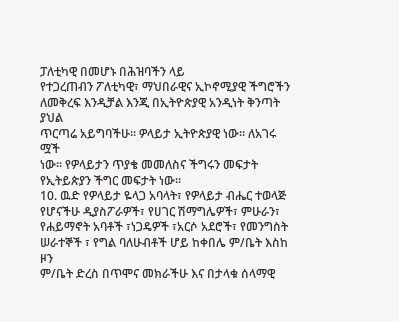ፓለቲካዊ በመሆኑ በሕዝባችን ላይ
የተጋረጠብን ፖለቲካዊ፣ ማህበራዊና ኢኮኖሚያዊ ችግሮችን
ለመቅረፍ እንዲቻል እንጂ በኢትዮጵያዊ አንዲነት ቅንጣት ያህል
ጥርጣሬ አይግባችሁ፡፡ ዎላይታ ኢትዮጵያዊ ነው፡፡ ለአገሩ ሟች
ነው፡፡ የዎላይታን ጥያቄ መመለስና ችግሩን መፍታት
የኢትይጵያን ችግር መፍታት ነው፡፡
10. ዉድ የዎላይታ ዬላጋ አባላት፣ የዎላይታ ብሔር ተወላጅ
የሆናችሁ ዲያስፖራዎች፣ የሀገር ሽማግሌዎች፣ ምሁራን፣
የሐይማኖት አባቶች ፣ነጋዴዎች ፣አርሶ አደሮች፣ የመንግስት
ሠራተኞች ፣ የግል ባለሁብቶች ሆይ ከቀበሌ ም/ቤት እስከ ዞን
ም/ቤት ድረስ በጥሞና መክራችሁ እና በታላቁ ሰላማዊ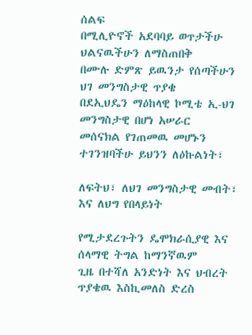ሰልፍ
በሚሊዮኖች አደባባይ ወጥታችሁ ህልናዉችሁን ለማስጠበቅ
በሙሉ ድምጽ ይዉንታ የሰጣችሁን ህገ መንግስታዊ ጥያቄ
በደኢህዴን ማዕከላዊ ኮሚቴ ኢ-ህገ መንግስታዊ በሆነ አሠራር
መሰናክል የገጠመዉ መሆኑን ተገንዝባችሁ ይህንን ለዕኩልነት፣

ለፍትህ፣ ለህገ መንግስታዊ መብት፣ እና ለህግ የበላይነት

የሚታደረጉትን ዴሞክራሲያዊ እና ሰላማዊ ትግል ከማንኛዉም
ጊዜ በተሻለ አንድነት እና ህብረት ጥያቄዉ እስኪመለስ ድረስ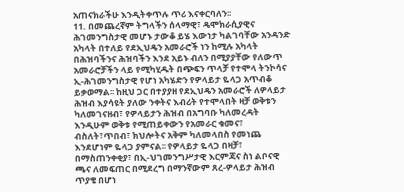አጠናክራችሁ እንዲትቀጥሉ ጥሪ እናቀርባለን፡፡
11. በመጨረኛም ትግላችን ሰላማዊ፣ ዴሞክራሲያዊና
ሕገመንግስታዊ መሆኑ ታውቆ ይሄ እውነታ ካልገባቸው አንዳንድ
አካላት በተለይ የደኢህዴን አመራሮች ነን ከሚሉ አካላት
በሕዝባችንና ሕዝባችን እንደ አይኑ ብለን በሚያያቸው የለውጥ
አመራሮቻችን ላይ የሚካሂዱት በጭፍን ጥላቻ የተሞላ ትንኮሳና
ኢ-ሕገመንግስታዊ የሆነ አካሄድን የዎላይታ ዬላጋ አጥብቆ
ይቃወማል፡፡ ከዚህ ጋር በተያያዘ የደኢህዴን አመራሮች ለዎላይታ
ሕዝብ እያሳዩት ያለው ንቀትና እብሪት የተሞላበት ዛቻ ወቅቱን
ካለመገናዘብ፣ የዎላይታን ሕዝብ በአግባቡ ካለመረዳት
እንዲሁም ወቅቱ የሚጠይቀውን የአመራር ቁመና፣
ብስለት፣ጥበብ፣ ክህሎትና አቅም ካለመላበስ የመነጨ
እንደሆነም ዬላጋ ያምናል፡፡ የዎላይታ ዬላጋ በዛቻ፣
በማስጠንቀቂያ፣ በኢ-ህገመንግሥታዊ እርምጃና ስነ ልቦናዊ
ጫና ለመፍጠር በሚደረግ በማንኛውም ጸረ-ዎላይታ ሕዝብ
ጥያቄ በሆነ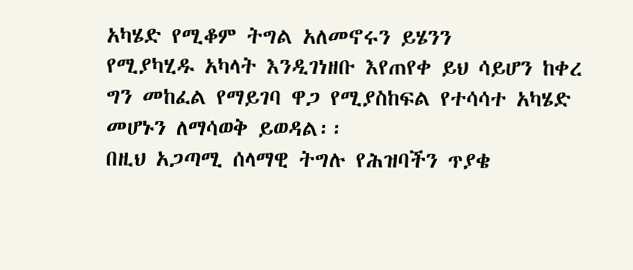አካሄድ የሚቆም ትግል አለመኖሩን ይሄንን
የሚያካሂዱ አካላት እንዲገነዘቡ እየጠየቀ ይህ ሳይሆን ከቀረ
ግን መከፈል የማይገባ ዋጋ የሚያስከፍል የተሳሳተ አካሄድ
መሆኑን ለማሳወቅ ይወዳል፡፡
በዚህ አጋጣሚ ሰላማዊ ትግሉ የሕዝባችን ጥያቄ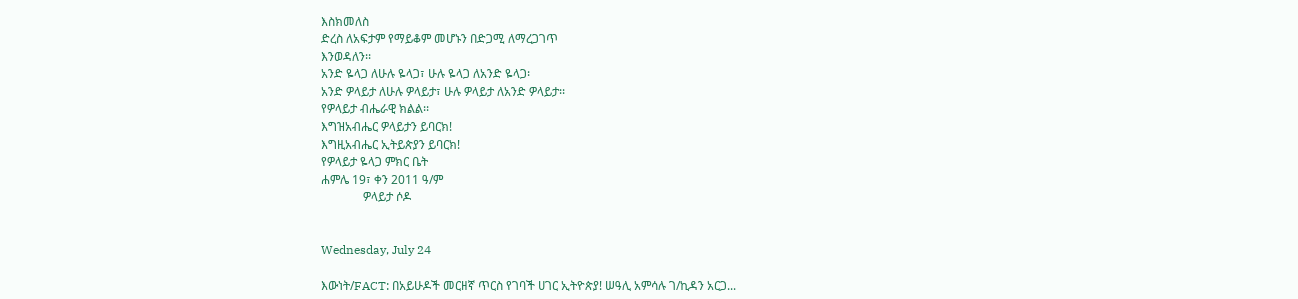እስክመለስ
ድረስ ለአፍታም የማይቆም መሆኑን በድጋሚ ለማረጋገጥ
እንወዳለን፡፡
አንድ ዬላጋ ለሁሉ ዬላጋ፣ ሁሉ ዬላጋ ለአንድ ዬላጋ፡
አንድ ዎላይታ ለሁሉ ዎላይታ፣ ሁሉ ዎላይታ ለአንድ ዎላይታ፡፡
የዎላይታ ብሔራዊ ክልል፡፡
እግዝአብሔር ዎላይታን ይባርክ!
እግዚአብሔር ኢትይጵያን ይባርክ!
የዎላይታ ዬላጋ ምክር ቤት
ሐምሌ 19፣ ቀን 2011 ዓ/ም
              ዎላይታ ሶዶ


Wednesday, July 24

እውነት/FACT: በአይሁዶች መርዘኛ ጥርስ የገባች ሀገር ኢትዮጵያ! ሠዓሊ አምሳሉ ገ/ኪዳን አርጋ...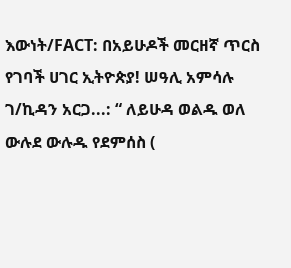እውነት/FACT: በአይሁዶች መርዘኛ ጥርስ የገባች ሀገር ኢትዮጵያ! ሠዓሊ አምሳሉ ገ/ኪዳን አርጋ...: “ ለይሁዳ ወልዱ ወለ ውሉደ ውሉዱ የደምሰስ (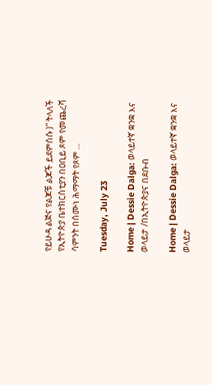የይሁዳ ልጅና የልጆቹ ልጆች ይደምሰሱ )” ትላለች የኢትዮጵያ ቤተክርስቲያን በዐቢይ ጾም የመጨረሻ ሳምንት በሰሙነ ሕማማት የጾም ...

Tuesday, July 23

Home | Dessie Dalga: ወላይተኛ ቋንቋ እና ወላይታ /በኢትዮጵያና በደቡብ

Home | Dessie Dalga: ወላይተኛ ቋንቋ እና ወላይታ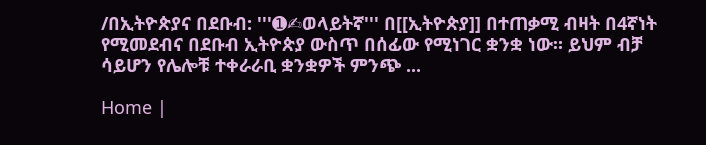/በኢትዮጵያና በደቡብ: '''➊✍ወላይትኛ''' በ[[ኢትዮጵያ]] በተጠቃሚ ብዛት በ4ኛነት የሚመደብና በደቡብ ኢትዮጵያ ውስጥ በሰፊው የሚነገር ቋንቋ ነው። ይህም ብቻ ሳይሆን የሌሎቹ ተቀራራቢ ቋንቋዎች ምንጭ ...

Home |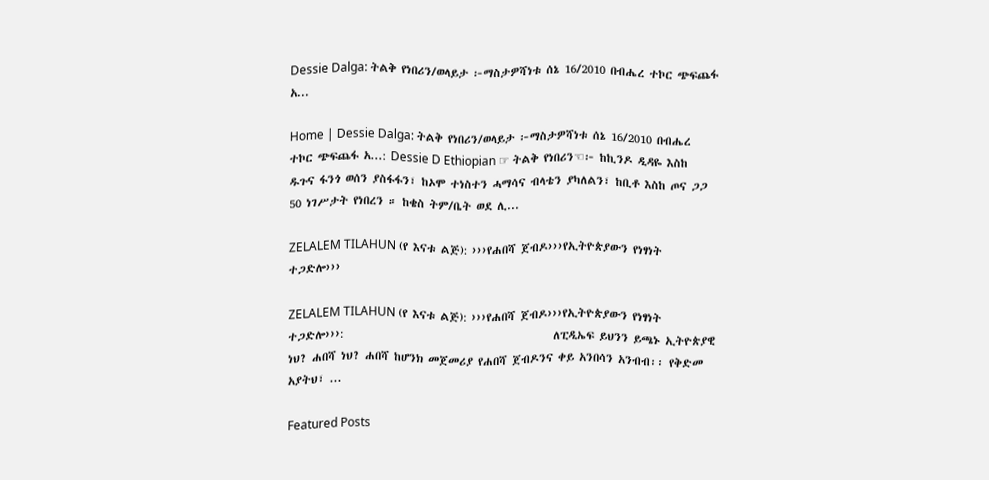Dessie Dalga: ትልቅ የነበሪን/ወላይታ ፦ማስታዎሻነቱ ሰኔ 16/2010 በብሔረ ተኮር ጭፍጨፋ አ...

Home | Dessie Dalga: ትልቅ የነበሪን/ወላይታ ፦ማስታዎሻነቱ ሰኔ 16/2010 በብሔረ ተኮር ጭፍጨፋ አ...: Dessie D Ethiopian ☞ ትልቅ የነበሪን☜፦ ከኪንዶ ዲዳዬ እስከ ዱጉና ፋንጎ ወሰን ያስፋፋን፣ ከኦሞ ተነስተን ሓማሳና ብላቴን ያካለልን፣ ከቢቶ እስከ ጦና ጋጋ 50 ነገሥታት የነበረን ። ከቄስ ትም/ቤት ወደ ሊ...

ZELALEM TILAHUN (የ እናቱ ልጅ): ›››የሐበሻ ጀብዶ›››የኢትዮጵያውን የነፃነት ተጋድሎ›››

ZELALEM TILAHUN (የ እናቱ ልጅ): ›››የሐበሻ ጀብዶ›››የኢትዮጵያውን የነፃነት ተጋድሎ›››:                                          ለፒዲኤፍ ይህንን ይጫኑ ኢትዮጵያዊ ነህ? ሐበሻ ነህ? ሐበሻ ከሆንክ መጀመሪያ የሐበሻ ጀብዶንና ቀይ አንበሳን አንብብ፡፡ የቅድመ አያትህ፣ ...

Featured Posts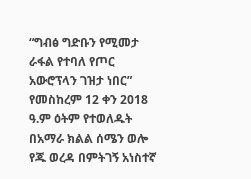“ግብፅ ግድቡን የሚመታ ራፋል የተባለ የጦር አውሮፕላን ገዝታ ነበር” የመስከረም 12 ቀን 2018 ዓ.ም ዕትም የተወለዱት በአማራ ክልል ሰሜን ወሎ የጁ ወረዳ በምትገኝ አነስተኛ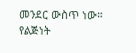መንደር ውስጥ ነው። የልጅነት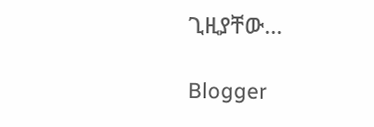ጊዚያቸው...

Blogger